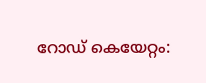റോഡ് കെയേറ്റം: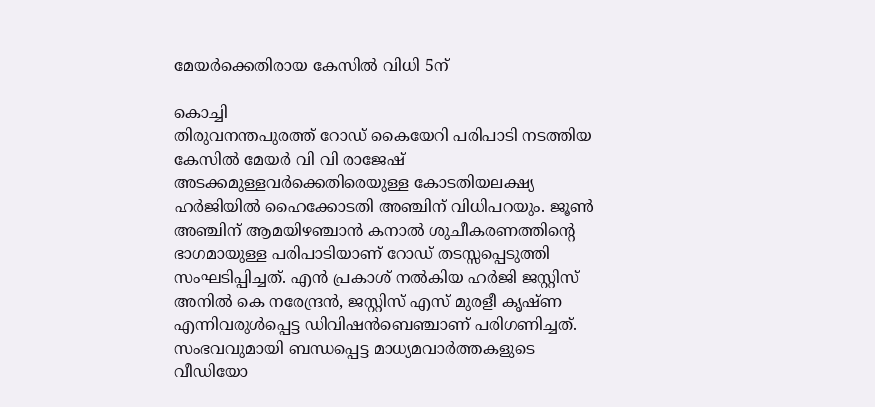മേയർക്കെതിരായ കേസിൽ വിധി 5ന്

കൊച്ചി
തിരുവനന്തപുരത്ത് റോഡ് കൈയേറി പരിപാടി നടത്തിയ കേസിൽ മേയർ വി വി രാജേഷ് അടക്കമുള്ളവർക്കെതിരെയുള്ള കോടതിയലക്ഷ്യ ഹർജിയിൽ ഹൈക്കോടതി അഞ്ചിന് വിധിപറയും. ജൂൺ അഞ്ചിന് ആമയിഴഞ്ചാൻ കനാൽ ശുചീകരണത്തിന്റെ ഭാഗമായുള്ള പരിപാടിയാണ് റോഡ് തടസ്സപ്പെടുത്തി സംഘടിപ്പിച്ചത്. എൻ പ്രകാശ് നൽകിയ ഹർജി ജസ്റ്റിസ് അനിൽ കെ നരേന്ദ്രൻ, ജസ്റ്റിസ് എസ് മുരളീ കൃഷ്ണ എന്നിവരുൾപ്പെട്ട ഡിവിഷൻബെഞ്ചാണ് പരിഗണിച്ചത്. സംഭവവുമായി ബന്ധപ്പെട്ട മാധ്യമവാർത്തകളുടെ വീഡിയോ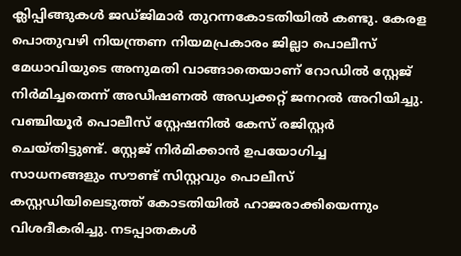ക്ലിപ്പിങ്ങുകൾ ജഡ്ജിമാർ തുറന്നകോടതിയിൽ കണ്ടു. കേരള പൊതുവഴി നിയന്ത്രണ നിയമപ്രകാരം ജില്ലാ പൊലീസ് മേധാവിയുടെ അനുമതി വാങ്ങാതെയാണ് റോഡിൽ സ്റ്റേജ് നിർമിച്ചതെന്ന് അഡീഷണൽ അഡ്വക്കറ്റ് ജനറൽ അറിയിച്ചു. വഞ്ചിയൂർ പൊലീസ് സ്റ്റേഷനിൽ കേസ് രജിസ്റ്റർ ചെയ്തിട്ടുണ്ട്. സ്റ്റേജ് നിർമിക്കാൻ ഉപയോഗിച്ച സാധനങ്ങളും സൗണ്ട് സിസ്റ്റവും പൊലീസ് കസ്റ്റഡിയിലെടുത്ത് കോടതിയിൽ ഹാജരാക്കിയെന്നും വിശദീകരിച്ചു. നടപ്പാതകൾ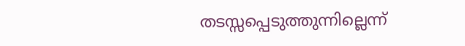തടസ്സപ്പെടുത്തുന്നില്ലെന്ന്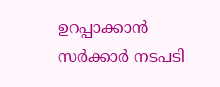ഉറപ്പാക്കാൻ സർക്കാർ നടപടി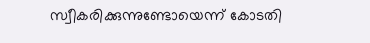സ്വീകരിക്കുന്നുണ്ടോയെന്ന് കോടതി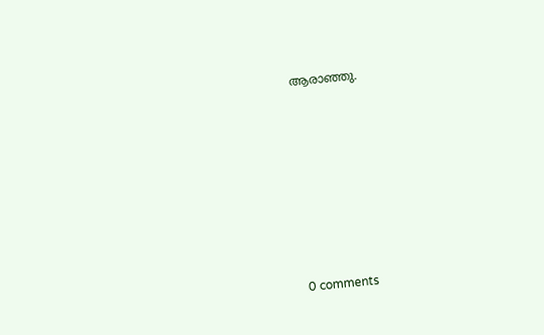ആരാഞ്ഞു.










0 comments